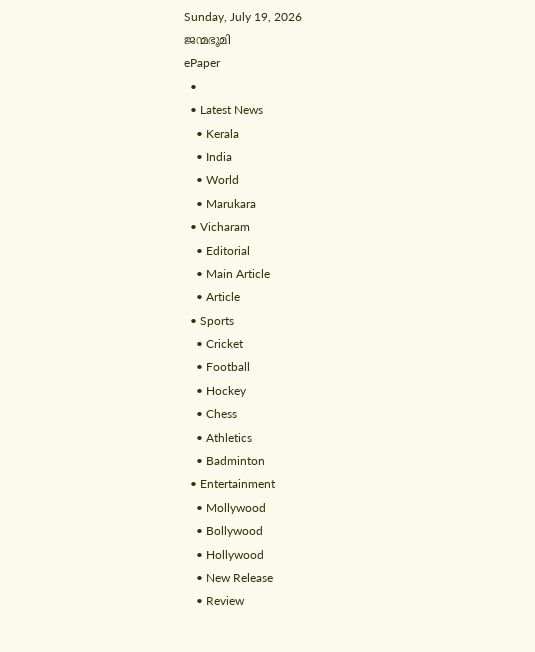Sunday, July 19, 2026
ജന്മഭൂമി
ePaper
  •
  • Latest News
    • Kerala
    • India
    • World
    • Marukara
  • Vicharam
    • Editorial
    • Main Article
    • Article
  • Sports
    • Cricket
    • Football
    • Hockey
    • Chess
    • Athletics
    • Badminton
  • Entertainment
    • Mollywood
    • Bollywood
    • Hollywood
    • New Release
    • Review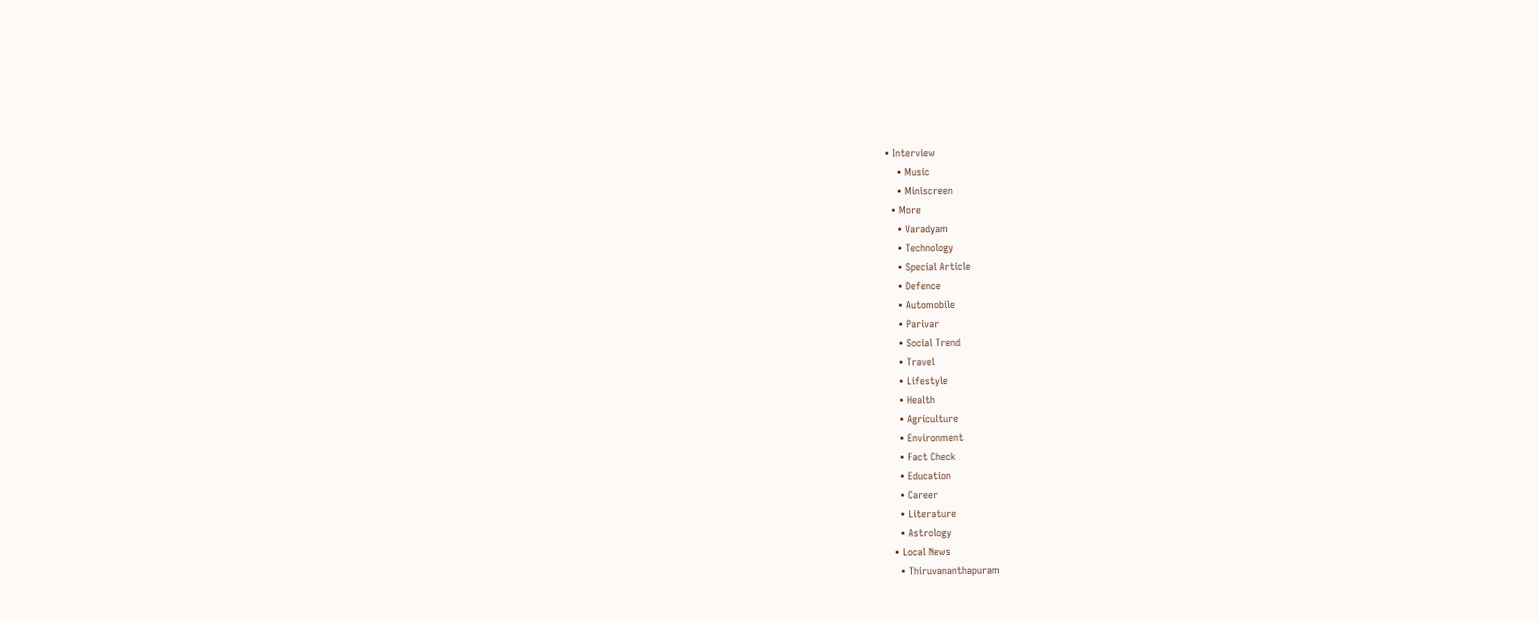• Interview
    • Music
    • Miniscreen
  • More
    • Varadyam
    • Technology
    • Special Article
    • Defence
    • Automobile
    • Parivar
    • Social Trend
    • Travel
    • Lifestyle
    • Health
    • Agriculture
    • Environment
    • Fact Check
    • Education
    • Career
    • Literature
    • Astrology
  • Local News
    • Thiruvananthapuram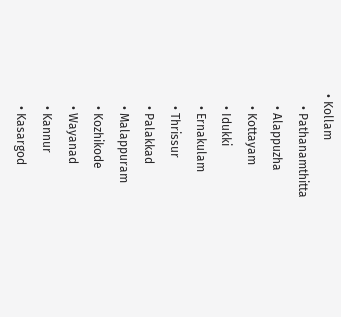• Kollam
    • Pathanamthitta
    • Alappuzha
    • Kottayam
    • Idukki
    • Ernakulam
    • Thrissur
    • Palakkad
    • Malappuram
    • Kozhikode
    • Wayanad
    • Kannur
    • Kasargod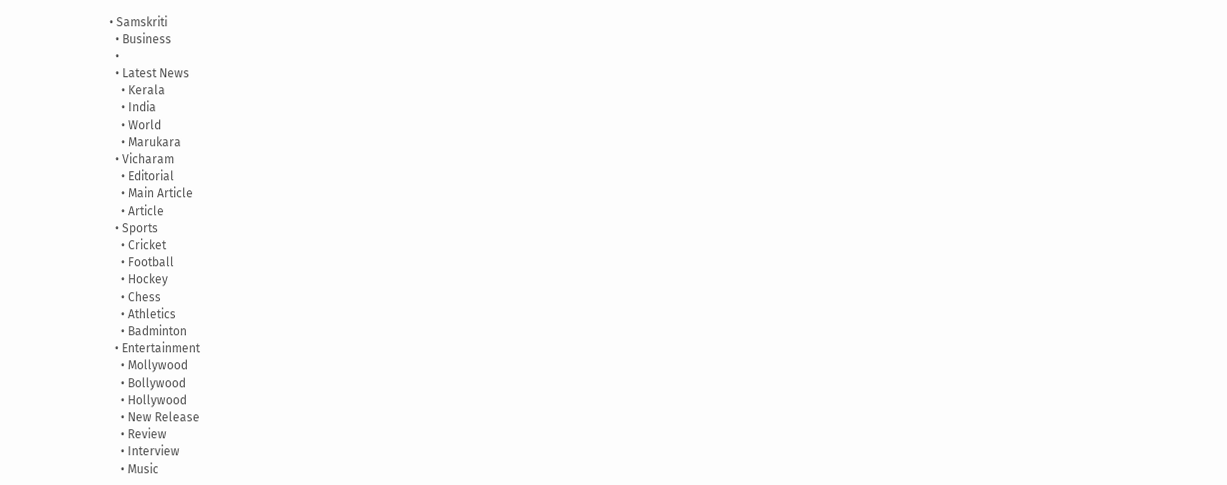• Samskriti
  • Business
  •
  • Latest News
    • Kerala
    • India
    • World
    • Marukara
  • Vicharam
    • Editorial
    • Main Article
    • Article
  • Sports
    • Cricket
    • Football
    • Hockey
    • Chess
    • Athletics
    • Badminton
  • Entertainment
    • Mollywood
    • Bollywood
    • Hollywood
    • New Release
    • Review
    • Interview
    • Music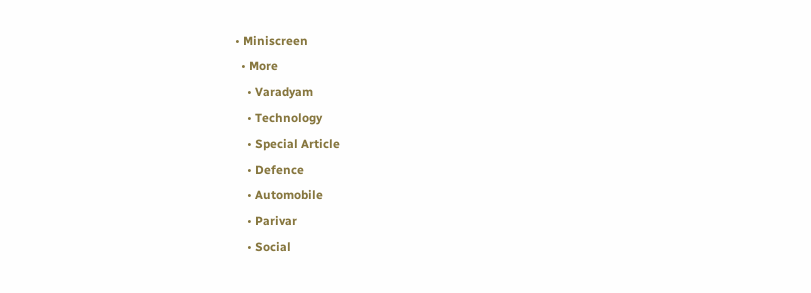• Miniscreen
  • More
    • Varadyam
    • Technology
    • Special Article
    • Defence
    • Automobile
    • Parivar
    • Social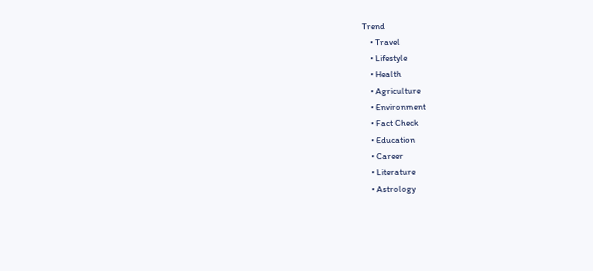Trend
    • Travel
    • Lifestyle
    • Health
    • Agriculture
    • Environment
    • Fact Check
    • Education
    • Career
    • Literature
    • Astrology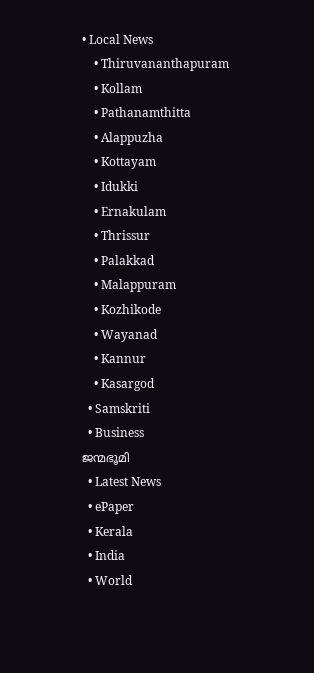• Local News
    • Thiruvananthapuram
    • Kollam
    • Pathanamthitta
    • Alappuzha
    • Kottayam
    • Idukki
    • Ernakulam
    • Thrissur
    • Palakkad
    • Malappuram
    • Kozhikode
    • Wayanad
    • Kannur
    • Kasargod
  • Samskriti
  • Business
ജന്മഭൂമി
  • Latest News
  • ePaper
  • Kerala
  • India
  • World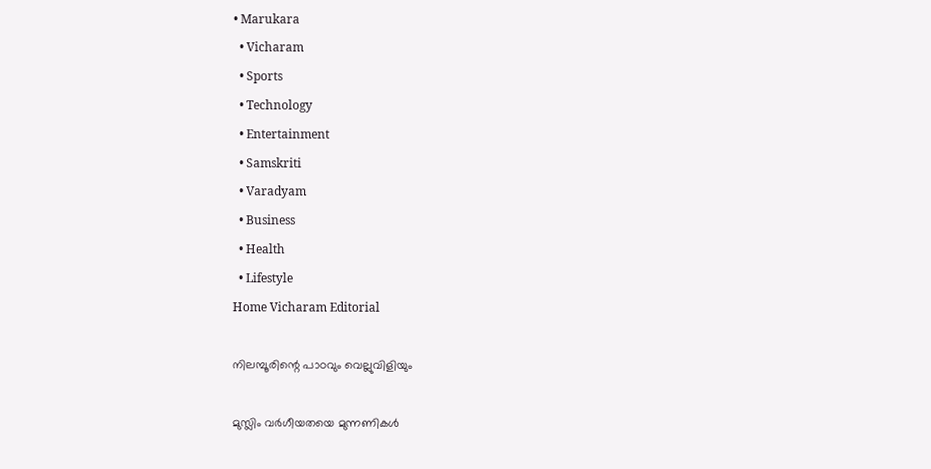• Marukara
  • Vicharam
  • Sports
  • Technology
  • Entertainment
  • Samskriti
  • Varadyam
  • Business
  • Health
  • Lifestyle
Home Vicharam Editorial

നിലമ്പൂരിന്റെ പാഠവും വെല്ലുവിളിയും

മുസ്ലിം വര്‍ഗീയതയെ മുന്നണികള്‍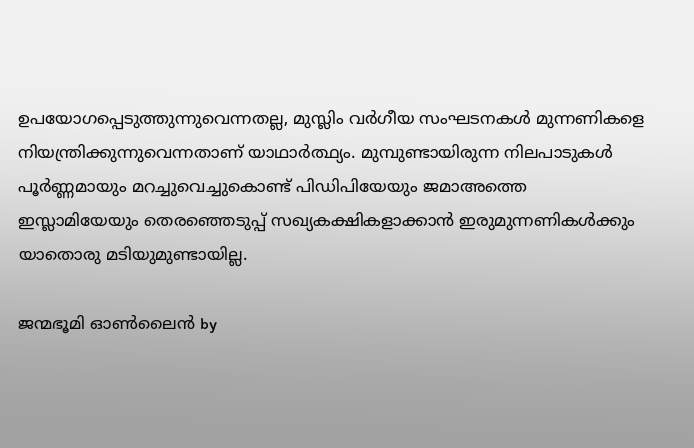ഉപയോഗപ്പെടുത്തുന്നുവെന്നതല്ല, മുസ്ലിം വര്‍ഗീയ സംഘടനകള്‍ മുന്നണികളെ നിയന്ത്രിക്കുന്നുവെന്നതാണ് യാഥാര്‍ത്ഥ്യം. മുമ്പുണ്ടായിരുന്ന നിലപാടുകള്‍ പൂര്‍ണ്ണമായും മറച്ചുവെച്ചുകൊണ്ട് പിഡിപിയേയും ജമാഅത്തെ ഇസ്ലാമിയേയും തെരഞ്ഞെടുപ്പ് സഖ്യകക്ഷികളാക്കാന്‍ ഇരുമുന്നണികള്‍ക്കും യാതൊരു മടിയുമുണ്ടായില്ല.

ജന്മഭൂമി ഓണ്‍ലൈന്‍ by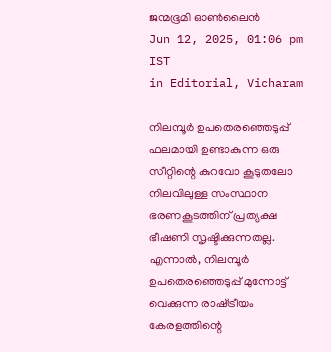ജന്മഭൂമി ഓണ്‍ലൈന്‍
Jun 12, 2025, 01:06 pm IST
in Editorial, Vicharam

നിലമ്പൂര്‍ ഉപതെരഞ്ഞെടുപ്പ് ഫലമായി ഉണ്ടാകുന്ന ഒരു സീറ്റിന്റെ കുറവോ കൂടുതലോ നിലവിലുള്ള സംസ്ഥാന ഭരണകൂടത്തിന് പ്രത്യക്ഷ ഭീഷണി സൃഷ്ടിക്കുന്നതല്ല. എന്നാല്‍, നിലമ്പൂര്‍ ഉപതെരഞ്ഞെടുപ്പ് മുന്നോട്ട് വെക്കുന്ന രാഷ്‌ട്രീയം കേരളത്തിന്റെ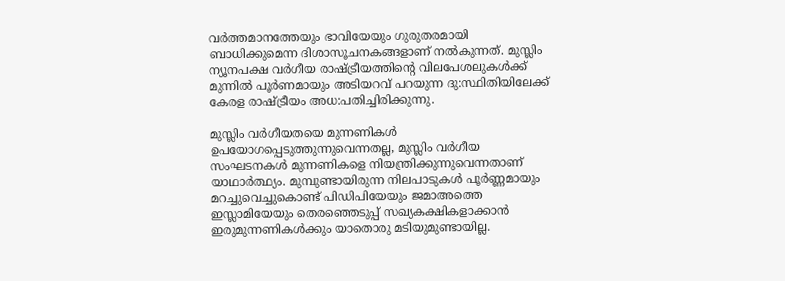വര്‍ത്തമാനത്തേയും ഭാവിയേയും ഗുരുതരമായി ബാധിക്കുമെന്ന ദിശാസൂചനകങ്ങളാണ് നല്‍കുന്നത്. മുസ്ലിം ന്യൂനപക്ഷ വര്‍ഗീയ രാഷ്‌ട്രീയത്തിന്റെ വിലപേശലുകള്‍ക്ക് മുന്നില്‍ പൂര്‍ണമായും അടിയറവ് പറയുന്ന ദു:സ്ഥിതിയിലേക്ക് കേരള രാഷ്‌ട്രീയം അധ:പതിച്ചിരിക്കുന്നു.

മുസ്ലിം വര്‍ഗീയതയെ മുന്നണികള്‍ ഉപയോഗപ്പെടുത്തുന്നുവെന്നതല്ല, മുസ്ലിം വര്‍ഗീയ സംഘടനകള്‍ മുന്നണികളെ നിയന്ത്രിക്കുന്നുവെന്നതാണ് യാഥാര്‍ത്ഥ്യം. മുമ്പുണ്ടായിരുന്ന നിലപാടുകള്‍ പൂര്‍ണ്ണമായും മറച്ചുവെച്ചുകൊണ്ട് പിഡിപിയേയും ജമാഅത്തെ ഇസ്ലാമിയേയും തെരഞ്ഞെടുപ്പ് സഖ്യകക്ഷികളാക്കാന്‍ ഇരുമുന്നണികള്‍ക്കും യാതൊരു മടിയുമുണ്ടായില്ല.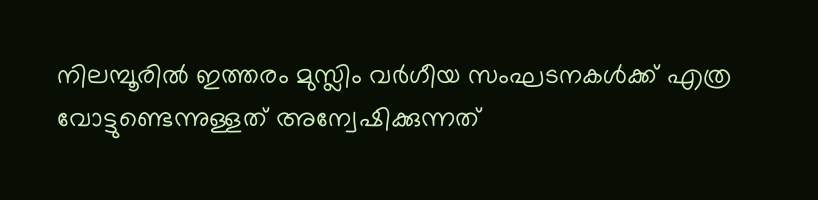നിലമ്പൂരില്‍ ഇത്തരം മുസ്ലിം വര്‍ഗീയ സംഘടനകള്‍ക്ക് എത്ര വോട്ടുണ്ടെന്നുള്ളത് അന്വേഷിക്കുന്നത്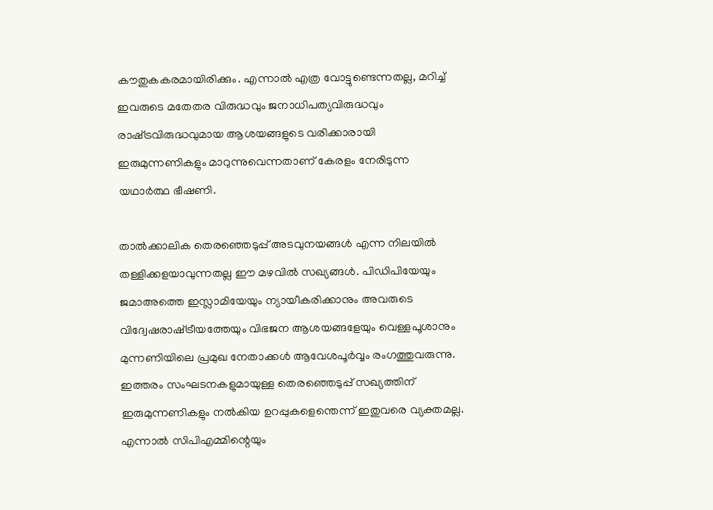കൗതുകകരമായിരിക്കും. എന്നാല്‍ എത്ര വോട്ടുണ്ടെന്നതല്ല, മറിച്ച് ഇവരുടെ മതേതര വിരുദ്ധവും ജനാധിപത്യവിരുദ്ധവും രാഷ്‌ട്രവിരുദ്ധവുമായ ആശയങ്ങളുടെ വരിക്കാരായി ഇരുമുന്നണികളും മാറുന്നുവെന്നതാണ് കേരളം നേരിടുന്ന യഥാര്‍ത്ഥ ഭീഷണി.

താല്‍ക്കാലിക തെരഞ്ഞെടുപ്പ് അടവുനയങ്ങള്‍ എന്ന നിലയില്‍ തള്ളിക്കളയാവുന്നതല്ല ഈ മഴവില്‍ സഖ്യങ്ങള്‍. പിഡിപിയേയും ജമാഅത്തെ ഇസ്ലാമിയേയും ന്യായീകരിക്കാനും അവരുടെ വിദ്വേഷരാഷ്‌ട്രീയത്തേയും വിഭജന ആശയങ്ങളേയും വെള്ളപൂശാനും
മുന്നണിയിലെ പ്രമുഖ നേതാക്കള്‍ ആവേശപൂര്‍വ്വം രംഗത്തുവരുന്നു. ഇത്തരം സംഘടനകളുമായുള്ള തെരഞ്ഞെടുപ്പ് സഖ്യത്തിന് ഇരുമുന്നണികളും നല്‍കിയ ഉറപ്പുകളെന്തെന്ന് ഇതുവരെ വ്യക്തമല്ല. എന്നാല്‍ സിപിഎമ്മിന്റെയും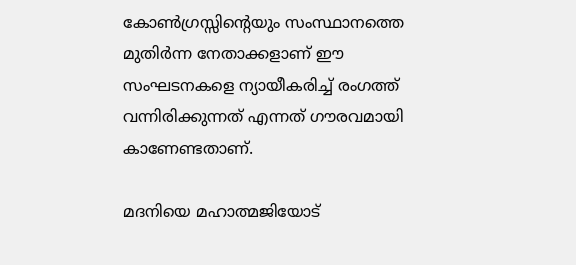കോണ്‍ഗ്രസ്സിന്റെയും സംസ്ഥാനത്തെ മുതിര്‍ന്ന നേതാക്കളാണ് ഈ സംഘടനകളെ ന്യായീകരിച്ച് രംഗത്ത് വന്നിരിക്കുന്നത് എന്നത് ഗൗരവമായി കാണേണ്ടതാണ്.

മദനിയെ മഹാത്മജിയോട്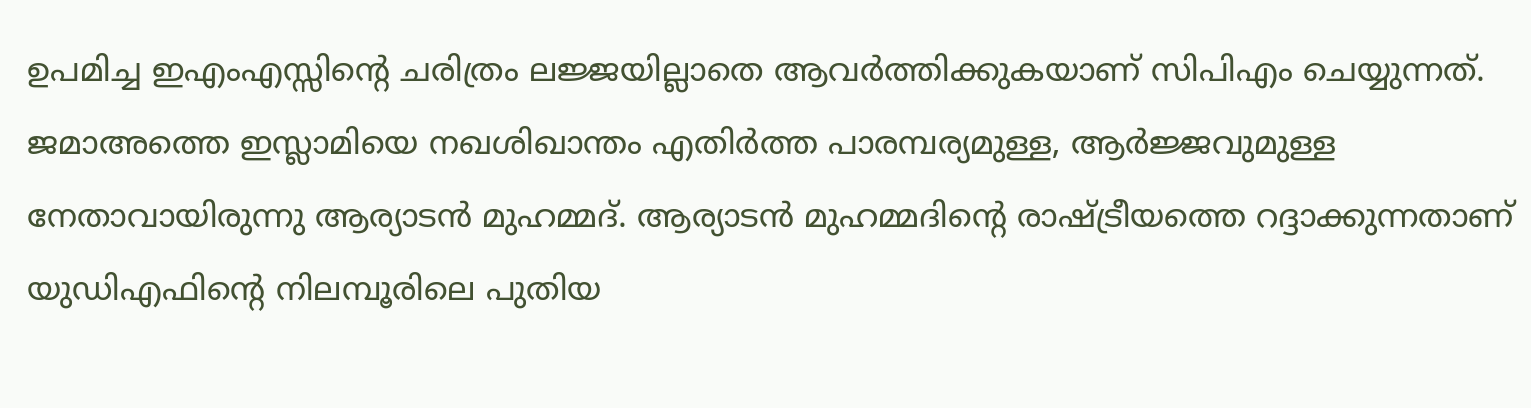ഉപമിച്ച ഇഎംഎസ്സിന്റെ ചരിത്രം ലജ്ജയില്ലാതെ ആവര്‍ത്തിക്കുകയാണ് സിപിഎം ചെയ്യുന്നത്. ജമാഅത്തെ ഇസ്ലാമിയെ നഖശിഖാന്തം എതിര്‍ത്ത പാരമ്പര്യമുള്ള, ആര്‍ജ്ജവുമുള്ള നേതാവായിരുന്നു ആര്യാടന്‍ മുഹമ്മദ്. ആര്യാടന്‍ മുഹമ്മദിന്റെ രാഷ്‌ട്രീയത്തെ റദ്ദാക്കുന്നതാണ് യുഡിഎഫിന്റെ നിലമ്പൂരിലെ പുതിയ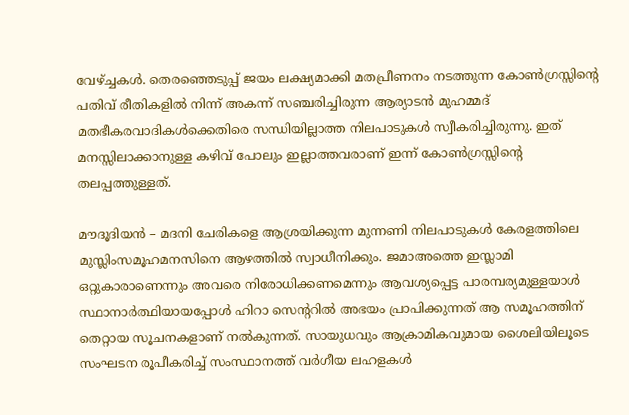വേഴ്‌ച്ചകള്‍. തെരഞ്ഞെടുപ്പ് ജയം ലക്ഷ്യമാക്കി മതപ്രീണനം നടത്തുന്ന കോണ്‍ഗ്രസ്സിന്റെ പതിവ് രീതികളില്‍ നിന്ന് അകന്ന് സഞ്ചരിച്ചിരുന്ന ആര്യാടന്‍ മുഹമ്മദ് മതഭീകരവാദികള്‍ക്കെതിരെ സന്ധിയില്ലാത്ത നിലപാടുകള്‍ സ്വീകരിച്ചിരുന്നു. ഇത് മനസ്സിലാക്കാനുള്ള കഴിവ് പോലും ഇല്ലാത്തവരാണ് ഇന്ന് കോണ്‍ഗ്രസ്സിന്റെ തലപ്പത്തുള്ളത്.

മൗദൂദിയന്‍ – മദനി ചേരികളെ ആശ്രയിക്കുന്ന മുന്നണി നിലപാടുകള്‍ കേരളത്തിലെ മുസ്ലിംസമൂഹമനസിനെ ആഴത്തില്‍ സ്വാധീനിക്കും. ജമാഅത്തെ ഇസ്ലാമി ഒറ്റുകാരാണെന്നും അവരെ നിരോധിക്കണമെന്നും ആവശ്യപ്പെട്ട പാരമ്പര്യമുള്ളയാള്‍ സ്ഥാനാര്‍ത്ഥിയായപ്പോള്‍ ഹിറാ സെന്ററില്‍ അഭയം പ്രാപിക്കുന്നത് ആ സമൂഹത്തിന് തെറ്റായ സൂചനകളാണ് നല്‍കുന്നത്. സായുധവും ആക്രാമികവുമായ ശൈലിയിലൂടെ സംഘടന രൂപീകരിച്ച് സംസ്ഥാനത്ത് വര്‍ഗീയ ലഹളകള്‍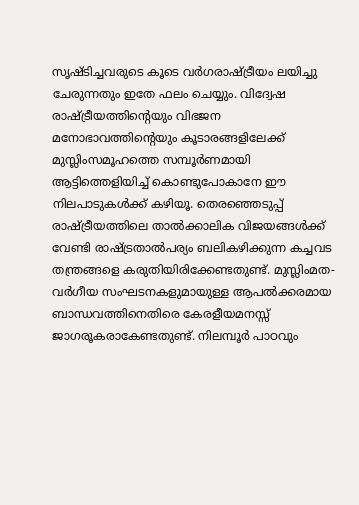സൃഷ്ടിച്ചവരുടെ കൂടെ വര്‍ഗരാഷ്‌ട്രീയം ലയിച്ചു ചേരുന്നതും ഇതേ ഫലം ചെയ്യും. വിദ്വേഷ രാഷ്‌ട്രീയത്തിന്റെയും വിഭജന മനോഭാവത്തിന്റെയും കൂടാരങ്ങളിലേക്ക് മുസ്ലിംസമൂഹത്തെ സമ്പൂര്‍ണമായി ആട്ടിത്തെളിയിച്ച് കൊണ്ടുപോകാനേ ഈ നിലപാടുകള്‍ക്ക് കഴിയൂ. തെരഞ്ഞെടുപ്പ് രാഷ്‌ട്രീയത്തിലെ താല്‍ക്കാലിക വിജയങ്ങള്‍ക്ക് വേണ്ടി രാഷ്‌ട്രതാല്‍പര്യം ബലികഴിക്കുന്ന കച്ചവട തന്ത്രങ്ങളെ കരുതിയിരിക്കേണ്ടതുണ്ട്. മുസ്ലിംമത- വര്‍ഗീയ സംഘടനകളുമായുള്ള ആപല്‍ക്കരമായ ബാന്ധവത്തിനെതിരെ കേരളീയമനസ്സ് ജാഗരൂകരാകേണ്ടതുണ്ട്. നിലമ്പൂര്‍ പാഠവും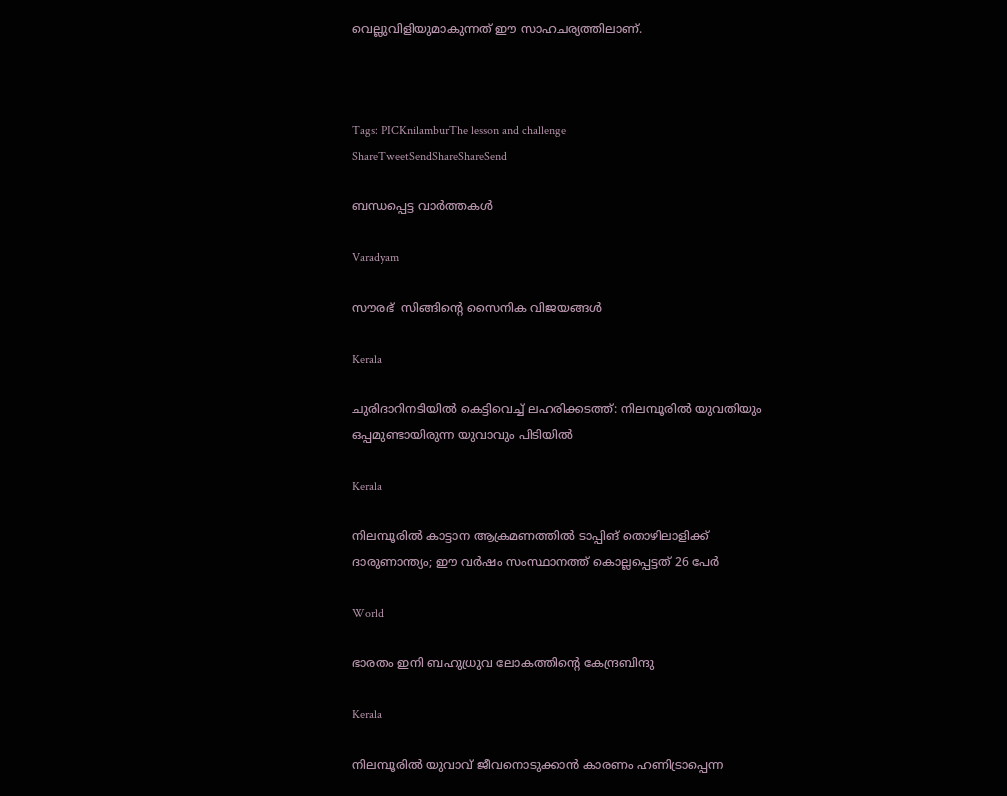വെല്ലുവിളിയുമാകുന്നത് ഈ സാഹചര്യത്തിലാണ്.



Tags: PICKnilamburThe lesson and challenge
ShareTweetSendShareShareSend

ബന്ധപ്പെട്ട വാര്‍ത്തകള്‍

Varadyam

സൗരഭ്  സിങ്ങിന്റെ സൈനിക വിജയങ്ങള്‍

Kerala

ചുരിദാറിനടിയില്‍ കെട്ടിവെച്ച് ലഹരിക്കടത്ത്: നിലമ്പൂരില്‍ യുവതിയും ഒപ്പമുണ്ടായിരുന്ന യുവാവും പിടിയില്‍

Kerala

നിലമ്പൂരിൽ കാട്ടാന ആക്രമണത്തിൽ ടാപ്പിങ് തൊഴിലാളിക്ക് ദാരുണാന്ത്യം; ഈ വര്‍ഷം സംസ്ഥാനത്ത് കൊല്ലപ്പെട്ടത് 26 പേർ

World

ഭാരതം ഇനി ബഹുധ്രുവ ലോകത്തിന്റെ കേന്ദ്രബിന്ദു

Kerala

നിലമ്പൂരില്‍ യുവാവ് ജീവനൊടുക്കാന്‍ കാരണം ഹണിട്രാപ്പെന്ന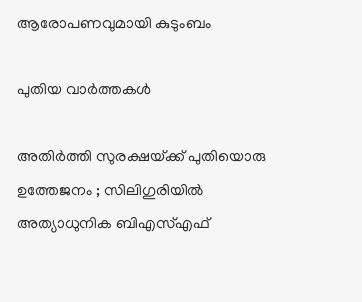ആരോപണവുമായി കുടുംബം

പുതിയ വാര്‍ത്തകള്‍

അതിർത്തി സുരക്ഷയ്‌ക്ക് പുതിയൊരു ഉത്തേജനം ; സിലിഗുരിയിൽ അത്യാധുനിക ബിഎസ്എഫ്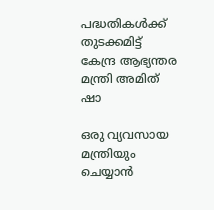പദ്ധതികൾക്ക് തുടക്കമിട്ട് കേന്ദ്ര ആഭ്യന്തര മന്ത്രി അമിത് ഷാ

ഒരു വ്യവസായ മന്ത്രിയും ചെയ്യാന്‍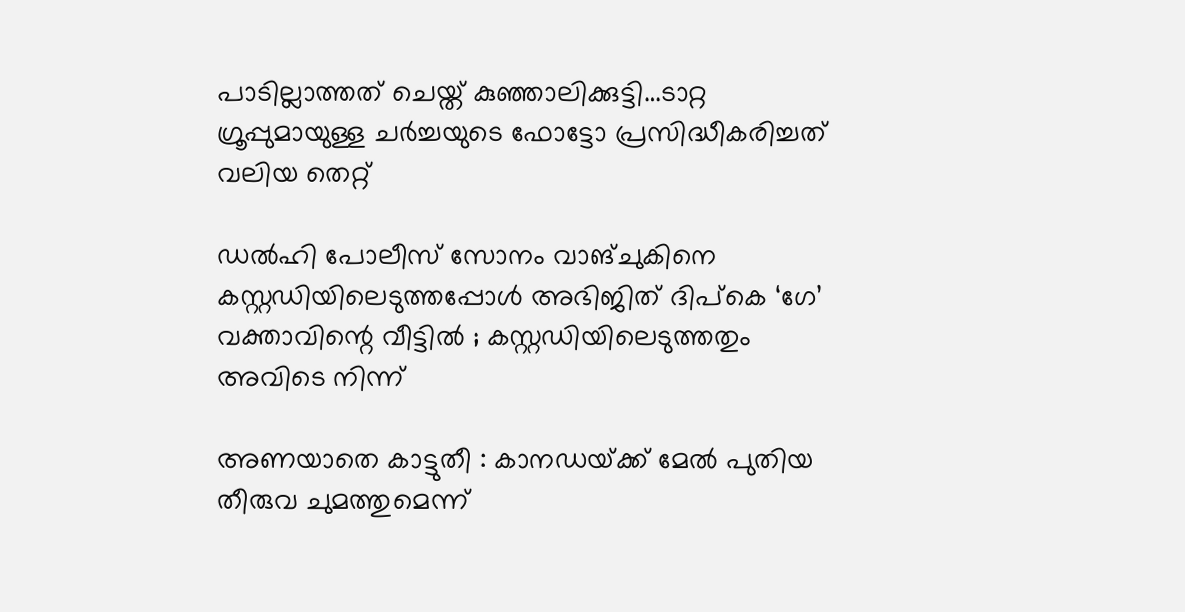പാടില്ലാത്തത് ചെയ്ത് കുഞ്ഞാലിക്കുട്ടി…ടാറ്റ ഗ്രൂപ്പുമായുള്ള ചര്‍ച്ചയുടെ ഫോട്ടോ പ്രസിദ്ധീകരിച്ചത് വലിയ തെറ്റ്

ഡൽഹി പോലീസ് സോനം വാങ്ചുകിനെ കസ്റ്റഡിയിലെടുത്തപ്പോൾ അഭിജിത് ദിപ്കെ ‘ഗേ’ വക്താവിന്റെ വീട്ടിൽ ; കസ്റ്റഡിയിലെടുത്തതും അവിടെ നിന്ന്

അണയാതെ കാട്ടുതീ : കാനഡയ്‌ക്ക് മേല്‍ പുതിയ തീരുവ ചുമത്തുമെന്ന്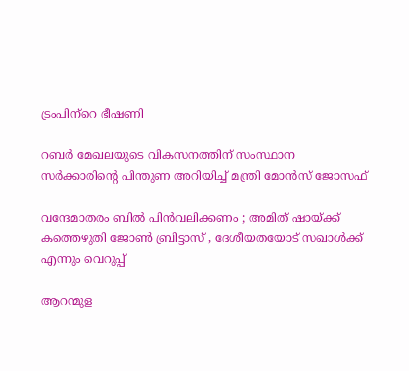ട്രംപിന്‌റെ ഭീഷണി

റബര്‍ മേഖലയുടെ വികസനത്തിന് സംസ്ഥാന സര്‍ക്കാരിന്റെ പിന്തുണ അറിയിച്ച് മന്ത്രി മോന്‍സ് ജോസഫ്

വന്ദേമാതരം ബിൽ പിൻവലിക്കണം ; അമിത് ഷായ്‌ക്ക് കത്തെഴുതി ജോൺ ബ്രിട്ടാസ് , ദേശീയതയോട് സഖാൾക്ക് എന്നും വെറുപ്പ്

ആറന്മുള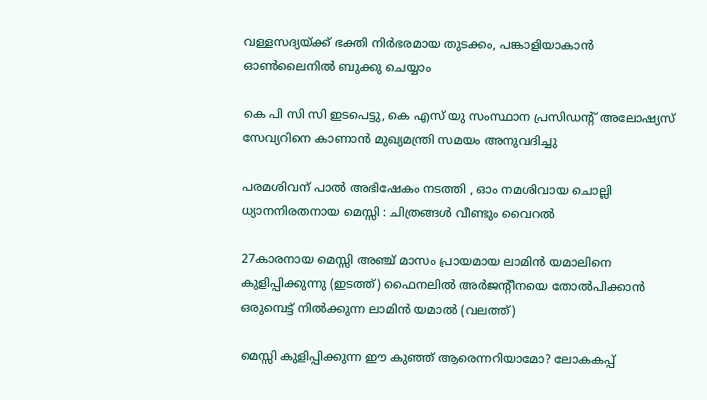വള്ളസദ്യയ്‌ക്ക് ഭക്തി നിര്‍ഭരമായ തുടക്കം, പങ്കാളിയാകാന്‍ ഓണ്‍ലൈനില്‍ ബുക്കു ചെയ്യാം

കെ പി സി സി ഇടപെട്ടു, കെ എസ് യു സംസ്ഥാന പ്രസിഡന്റ് അലോഷ്യസ് സേവ്യറിനെ കാണാന്‍ മുഖ്യമന്ത്രി സമയം അനുവദിച്ചു

പരമശിവന് പാൽ അഭിഷേകം നടത്തി , ഓം നമശിവായ ചൊല്ലി ധ്യാനനിരതനായ മെസ്സി : ചിത്രങ്ങൾ വീണ്ടും വൈറൽ

27കാരനായ മെസ്സി അഞ്ച് മാസം പ്രായമായ ലാമിന്‍ യമാലിനെ കുളിപ്പിക്കുന്നു (ഇടത്ത്) ഫൈനലില്‍ അര്‍ജന്‍റീനയെ തോല്‍പിക്കാന്‍ ഒരുമ്പെട്ട് നില്‍ക്കുന്ന ലാമിന്‍ യമാല്‍ (വലത്ത്)

മെസ്സി കുളിപ്പിക്കുന്ന ഈ കുഞ്ഞ് ആരെന്നറിയാമോ? ലോകകപ്പ്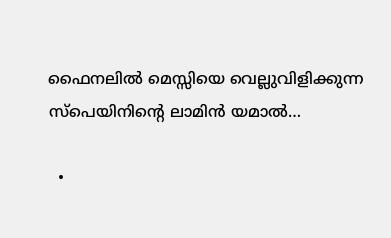ഫൈനലില്‍ മെസ്സിയെ വെല്ലുവിളിക്കുന്ന സ്പെയിനിന്റെ ലാമിന്‍ യമാല്‍…

  •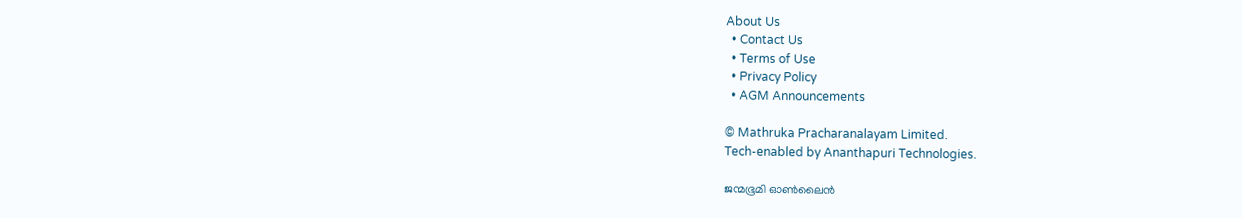About Us
  • Contact Us
  • Terms of Use
  • Privacy Policy
  • AGM Announcements

© Mathruka Pracharanalayam Limited.
Tech-enabled by Ananthapuri Technologies.

ജന്മഭൂമി ഓണ്‍ലൈന്‍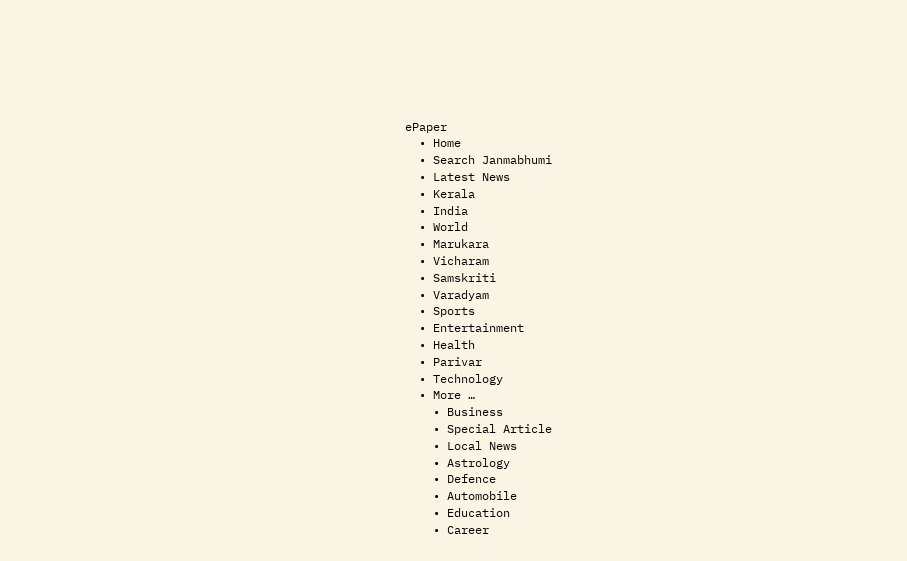ePaper
  • Home
  • Search Janmabhumi
  • Latest News
  • Kerala
  • India
  • World
  • Marukara
  • Vicharam
  • Samskriti
  • Varadyam
  • Sports
  • Entertainment
  • Health
  • Parivar
  • Technology
  • More …
    • Business
    • Special Article
    • Local News
    • Astrology
    • Defence
    • Automobile
    • Education
    • Career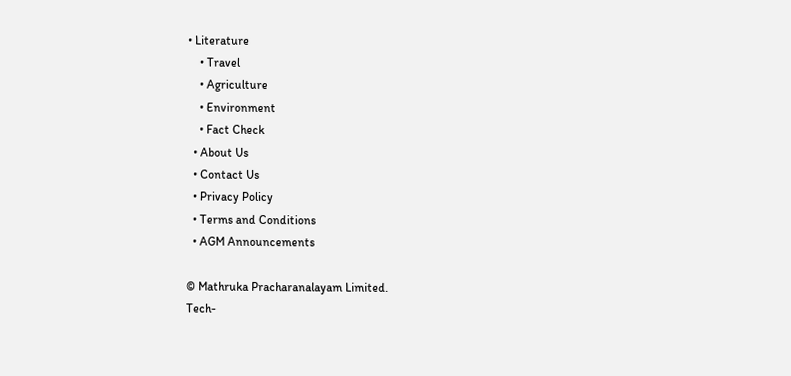• Literature
    • Travel
    • Agriculture
    • Environment
    • Fact Check
  • About Us
  • Contact Us
  • Privacy Policy
  • Terms and Conditions
  • AGM Announcements

© Mathruka Pracharanalayam Limited.
Tech-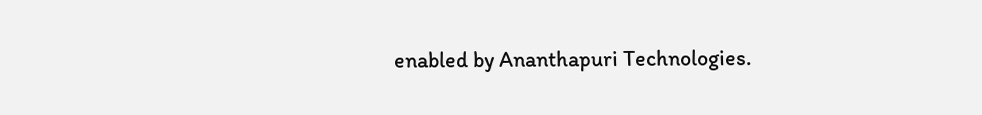enabled by Ananthapuri Technologies.